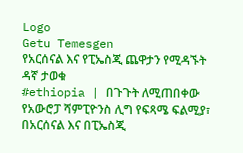Logo
Getu Temesgen
የአርሰናል እና የፒኤስጂ ጨዋታን የሚዳኙት ዳኛ ታወቁ
#ethiopia | በጉጉት ለሚጠበቀው የአውሮፓ ሻምፒዮንስ ሊግ የፍጻሜ ፍልሚያ፣ በአርሰናል እና በፒኤስጂ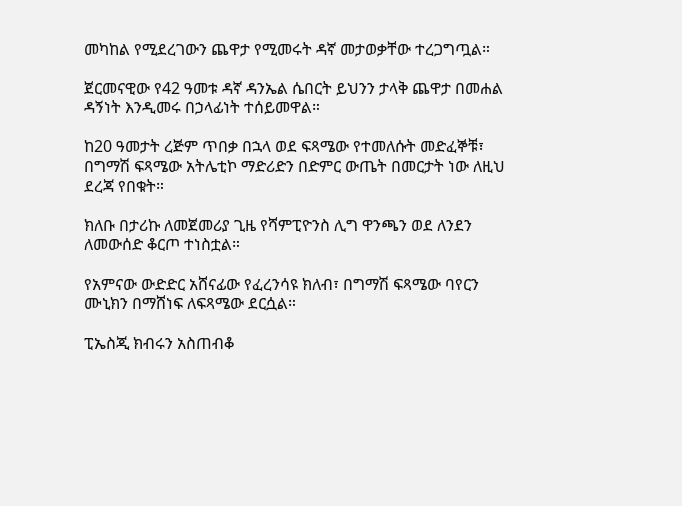መካከል የሚደረገውን ጨዋታ የሚመሩት ዳኛ መታወቃቸው ተረጋግጧል።

ጀርመናዊው የ42 ዓመቱ ዳኛ ዳንኤል ሴበርት ይህንን ታላቅ ጨዋታ በመሐል ዳኝነት እንዲመሩ በኃላፊነት ተሰይመዋል።

ከ20 ዓመታት ረጅም ጥበቃ በኋላ ወደ ፍጻሜው የተመለሱት መድፈኞቹ፣ በግማሽ ፍጻሜው አትሌቲኮ ማድሪድን በድምር ውጤት በመርታት ነው ለዚህ ደረጃ የበቁት።

ክለቡ በታሪኩ ለመጀመሪያ ጊዜ የሻምፒዮንስ ሊግ ዋንጫን ወደ ለንደን ለመውሰድ ቆርጦ ተነስቷል።

የአምናው ውድድር አሸናፊው የፈረንሳዩ ክለብ፣ በግማሽ ፍጻሜው ባየርን ሙኒክን በማሸነፍ ለፍጻሜው ደርሷል።

ፒኤስጂ ክብሩን አስጠብቆ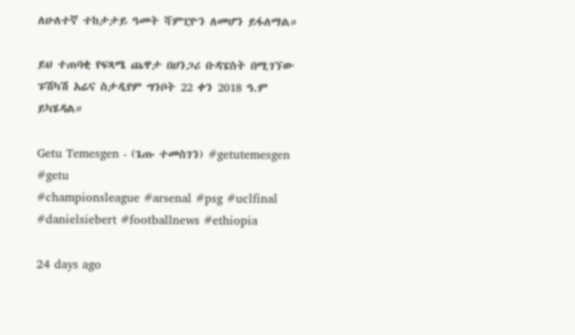ለሁለተኛ ተከታታይ ዓመት ሻምፒዮን ለመሆን ይፋለማል።

ይህ ተጠባቂ የፍጻሜ ጨዋታ በሀንጋሪ ቡዳፔስት በሚገኘው ፑሽካሽ አሬና ስታዲየም ግንቦት 22 ቀን 2018 ዓ.ም ይካሄዳል።

Getu Temesgen - (ጌጡ ተመስገን) #getutemesgen #getu
#championsleague #arsenal #psg #uclfinal #danielsiebert #footballnews #ethiopia

24 days ago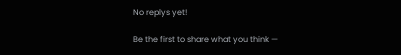No replys yet!

Be the first to share what you think —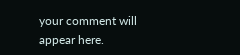your comment will appear here.